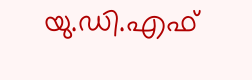യു.ഡി.എഫ്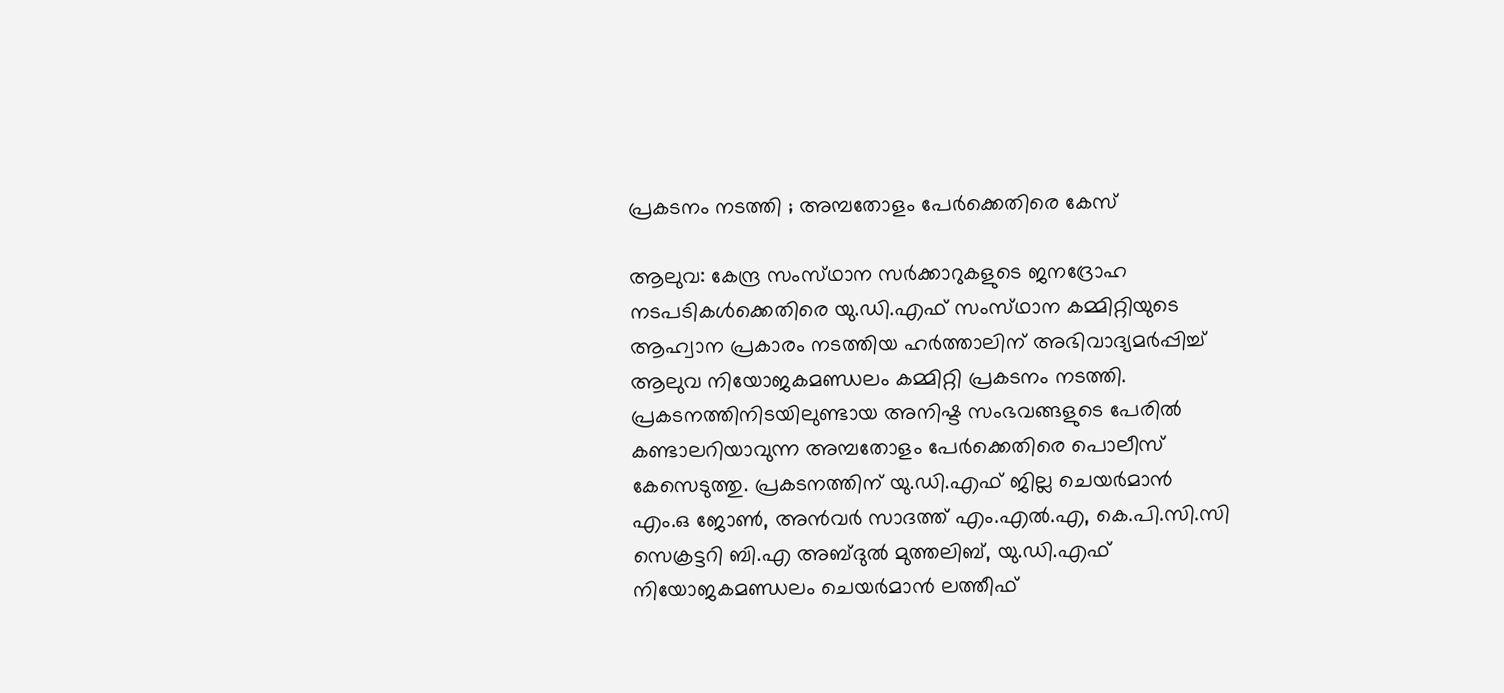പ്രകടനം നടത്തി ; അമ്പതോളം പേർക്കെതിരെ കേസ്

ആലുവ: കേന്ദ്ര സംസ്‌ഥാന സർക്കാറുകളുടെ ജനദ്രോഹ നടപടികൾക്കെതിരെ യു.ഡി.എഫ് സംസ്‌ഥാന കമ്മിറ്റിയുടെ ആഹ്വാന പ്രകാരം നടത്തിയ ഹർത്താലിന് അഭിവാദ്യമർപ്പിച്ച് ആലുവ നിയോജകമണ്ഡലം കമ്മിറ്റി പ്രകടനം നടത്തി. പ്രകടനത്തിനിടയിലുണ്ടായ അനിഷ്ട സംഭവങ്ങളുടെ പേരിൽ കണ്ടാലറിയാവുന്ന അമ്പതോളം പേർക്കെതിരെ പൊലീസ് കേസെടുത്തു. പ്രകടനത്തിന് യു.ഡി.എഫ് ജില്ല ചെയർമാൻ എം.ഒ ജോൺ, അൻവർ സാദത്ത് എം.എൽ.എ, കെ.പി.സി.സി സെക്രട്ടറി ബി.എ അബ്‌ദുൽ മുത്തലിബ്, യു.ഡി.എഫ് നിയോജകമണ്ഡലം ചെയർമാൻ ലത്തീഫ്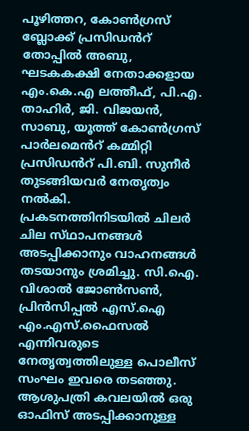പൂഴിത്തറ, കോൺഗ്രസ് ബ്ലോക്ക് പ്രസിഡൻറ് തോപ്പിൽ അബു, ഘടകകക്ഷി നേതാക്കളായ എം.കെ.എ ലത്തീഫ്, പി.എ. താഹിർ, ജി. വിജയൻ, സാബു, യൂത്ത് കോൺഗ്രസ് പാർലമെൻറ് കമ്മിറ്റി പ്രസിഡൻറ് പി.ബി. സുനീർ തുടങ്ങിയവർ നേതൃത്വം നൽകി. പ്രകടനത്തിനിടയിൽ ചിലർ ചില സ്‌ഥാപനങ്ങൾ അടപ്പിക്കാനും വാഹനങ്ങൾ തടയാനും ശ്രമിച്ചു. സി.ഐ. വിശാൽ ജോൺസൺ, പ്രിൻസിപ്പൽ എസ്.ഐ എം.എസ്.ഫൈസൽ എന്നിവരുടെ നേതൃത്വത്തിലുള്ള പൊലീസ് സംഘം ഇവരെ തടഞ്ഞു. ആശുപത്രി കവലയിൽ ഒരു ഓഫിസ് അടപ്പിക്കാനുള്ള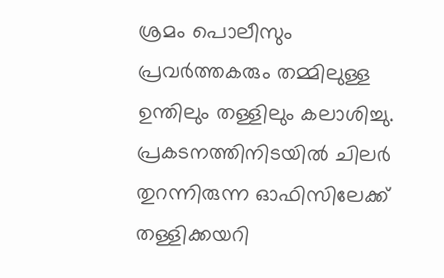ശ്രമം പൊലീസും പ്രവർത്തകരും തമ്മിലുള്ള ഉന്തിലും തള്ളിലും കലാശിച്ചു. പ്രകടനത്തിനിടയിൽ ചിലർ തുറന്നിരുന്ന ഓഫിസിലേക്ക് തള്ളിക്കയറി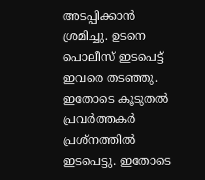അടപ്പിക്കാൻ ശ്രമിച്ചു. ഉടനെ പൊലീസ് ഇടപെട്ട് ഇവരെ തടഞ്ഞു. ഇതോടെ കൂടുതൽ പ്രവർത്തകർ പ്രശ്നത്തിൽ ഇടപെട്ടു. ഇതോടെ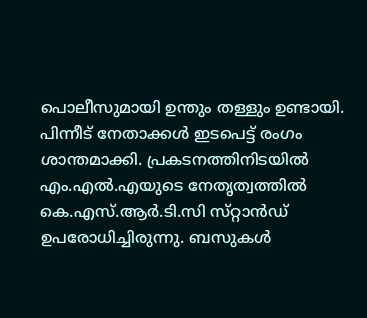പൊലീസുമായി ഉന്തും തള്ളും ഉണ്ടായി. പിന്നീട് നേതാക്കൾ ഇടപെട്ട് രംഗം ശാന്തമാക്കി. പ്രകടനത്തിനിടയിൽ എം.എൽ.എയുടെ നേതൃത്വത്തിൽ കെ.എസ്.ആർ.ടി.സി സ്‌റ്റാൻഡ്‌ ഉപരോധിച്ചിരുന്നു. ബസുകൾ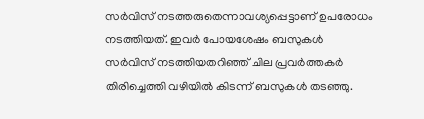സർവിസ് നടത്തരുതെന്നാവശ്യപ്പെട്ടാണ് ഉപരോധം നടത്തിയത്. ഇവർ പോയശേഷം ബസുകൾ സർവിസ് നടത്തിയതറിഞ്ഞ് ചില പ്രവർത്തകർ തിരിച്ചെത്തി വഴിയിൽ കിടന്ന് ബസുകൾ തടഞ്ഞു.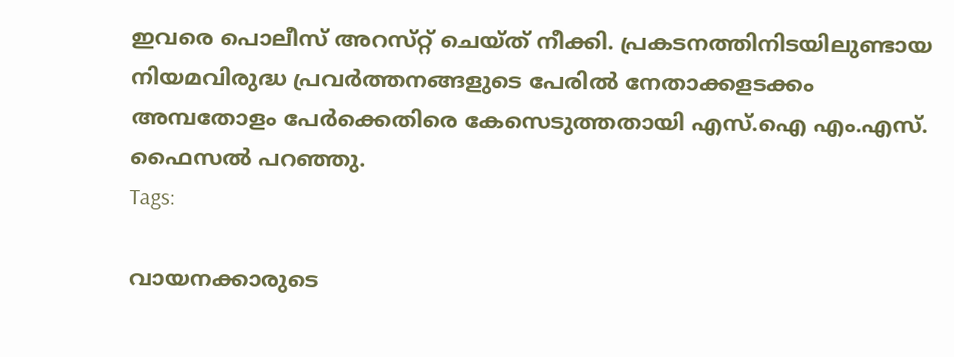ഇവരെ പൊലീസ് അറസ്‌റ്റ് ചെയ്ത് നീക്കി. പ്രകടനത്തിനിടയിലുണ്ടായ നിയമവിരുദ്ധ പ്രവർത്തനങ്ങളുടെ പേരിൽ നേതാക്കളടക്കം അമ്പതോളം പേർക്കെതിരെ കേസെടുത്തതായി എസ്.ഐ എം.എസ്. ഫൈസൽ പറഞ്ഞു.
Tags:

വായനക്കാരുടെ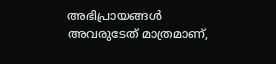അഭിപ്രായങ്ങള്‍ അവരുടേത് മാത്രമാണ്,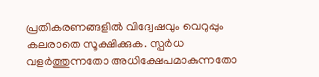പ്രതികരണങ്ങളിൽ വിദ്വേഷവും വെറുപ്പും കലരാതെ സൂക്ഷിക്കുക. സ്പർധ വളർത്തുന്നതോ അധിക്ഷേപമാകുന്നതോ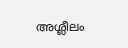അശ്ലീലം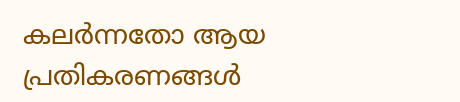കലർന്നതോ ആയ പ്രതികരണങ്ങൾ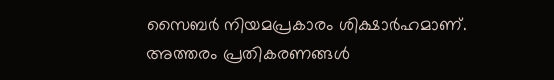സൈബർ നിയമപ്രകാരം ശിക്ഷാർഹമാണ്. അത്തരം പ്രതികരണങ്ങൾ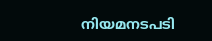നിയമനടപടി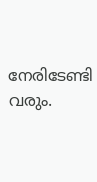നേരിടേണ്ടി വരും.